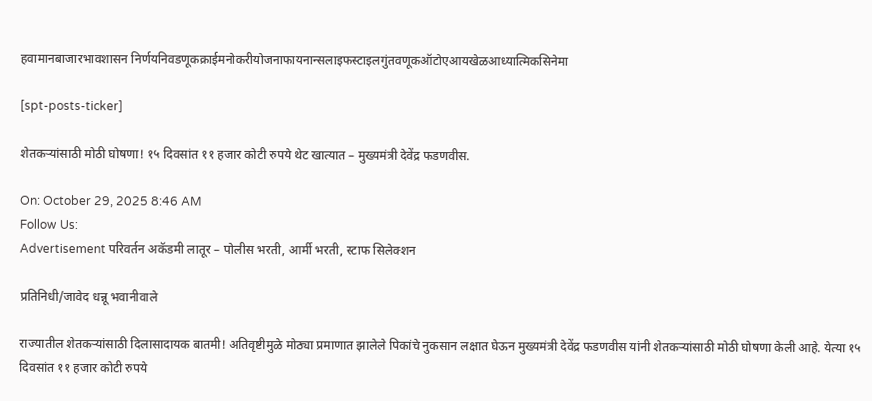हवामानबाजारभावशासन निर्णयनिवडणूकक्राईमनोकरीयोजनाफायनान्सलाइफस्टाइलगुंतवणूकऑटोएआयखेळआध्यात्मिकसिनेमा

[spt-posts-ticker]

शेतकऱ्यांसाठी मोठी घोषणा! १५ दिवसांत ११ हजार कोटी रुपये थेट खात्यात – मुख्यमंत्री देवेंद्र फडणवीस.

On: October 29, 2025 8:46 AM
Follow Us:
Advertisement परिवर्तन अकॅडमी लातूर – पोलीस भरती, आर्मी भरती, स्टाफ सिलेक्शन

प्रतिनिधी/जावेद धन्नू भवानीवाले

राज्यातील शेतकऱ्यांसाठी दिलासादायक बातमी! अतिवृष्टीमुळे मोठ्या प्रमाणात झालेले पिकांचे नुकसान लक्षात घेऊन मुख्यमंत्री देवेंद्र फडणवीस यांनी शेतकऱ्यांसाठी मोठी घोषणा केली आहे. येत्या १५ दिवसांत ११ हजार कोटी रुपये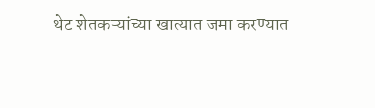थेट शेतकऱ्यांच्या खात्यात जमा करण्यात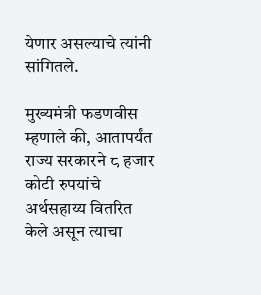येणार असल्याचे त्यांनी सांगितले.

मुख्यमंत्री फडणवीस म्हणाले की, आतापर्यंत राज्य सरकारने ८ हजार कोटी रुपयांचे अर्थसहाय्य वितरित केले असून त्याचा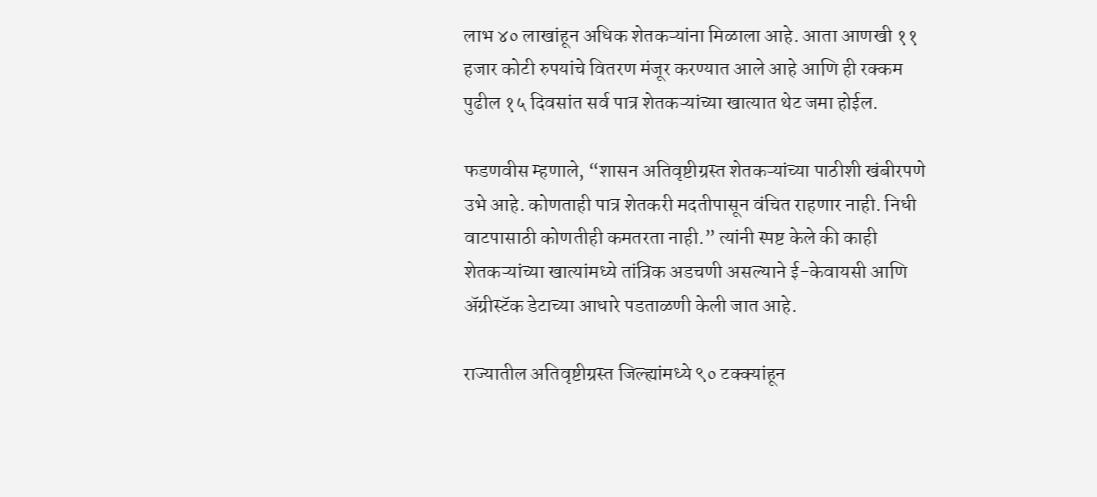लाभ ४० लाखांहून अधिक शेतकऱ्यांना मिळाला आहे. आता आणखी ११ हजार कोटी रुपयांचे वितरण मंजूर करण्यात आले आहे आणि ही रक्कम पुढील १५ दिवसांत सर्व पात्र शेतकऱ्यांच्या खात्यात थेट जमा होईल.

फडणवीस म्हणाले, “शासन अतिवृष्टीग्रस्त शेतकऱ्यांच्या पाठीशी खंबीरपणे उभे आहे. कोणताही पात्र शेतकरी मदतीपासून वंचित राहणार नाही. निधी वाटपासाठी कोणतीही कमतरता नाही.” त्यांनी स्पष्ट केले की काही शेतकऱ्यांच्या खात्यांमध्ये तांत्रिक अडचणी असल्याने ई-केवायसी आणि अ‍ॅग्रीस्टॅक डेटाच्या आधारे पडताळणी केली जात आहे.

राज्यातील अतिवृष्टीग्रस्त जिल्ह्यांमध्ये ९० टक्क्यांहून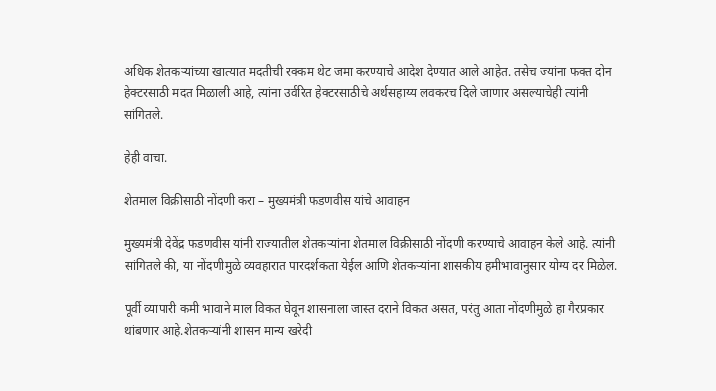अधिक शेतकऱ्यांच्या खात्यात मदतीची रक्कम थेट जमा करण्याचे आदेश देण्यात आले आहेत. तसेच ज्यांना फक्त दोन हेक्टरसाठी मदत मिळाली आहे, त्यांना उर्वरित हेक्टरसाठीचे अर्थसहाय्य लवकरच दिले जाणार असल्याचेही त्यांनी सांगितले.

हेही‌ वाचा.

शेतमाल विक्रीसाठी नोंदणी करा – मुख्यमंत्री फडणवीस यांचे आवाहन

मुख्यमंत्री देवेंद्र फडणवीस यांनी राज्यातील शेतकऱ्यांना शेतमाल विक्रीसाठी नोंदणी करण्याचे आवाहन केले आहे. त्यांनी सांगितले की, या नोंदणीमुळे व्यवहारात पारदर्शकता येईल आणि शेतकऱ्यांना शासकीय हमीभावानुसार योग्य दर मिळेल.

पूर्वी व्यापारी कमी भावाने माल विकत घेवून शासनाला जास्त दराने विकत असत, परंतु आता नोंदणीमुळे हा गैरप्रकार थांबणार आहे.शेतकऱ्यांनी शासन मान्य खरेदी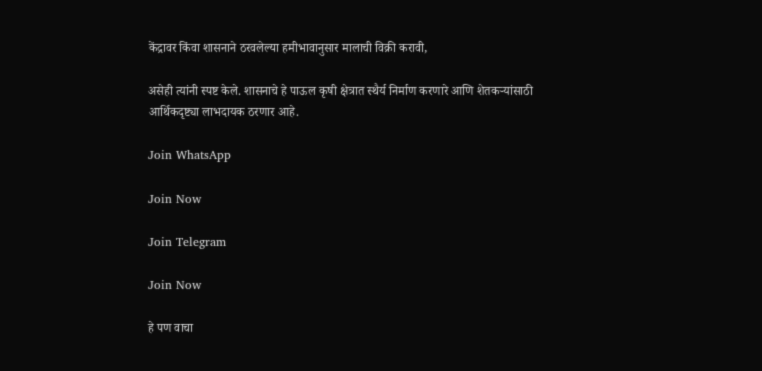केंद्रावर किंवा शासनाने ठरवलेल्या हमीभावानुसार मालाची विक्री करावी,

असेही त्यांनी स्पष्ट केले. शासनाचे हे पाऊल कृषी क्षेत्रात स्थैर्य निर्माण करणारे आणि शेतकऱ्यांसाठी आर्थिकदृष्ट्या लाभदायक ठरणार आहे.

Join WhatsApp

Join Now

Join Telegram

Join Now

हे पण वाचा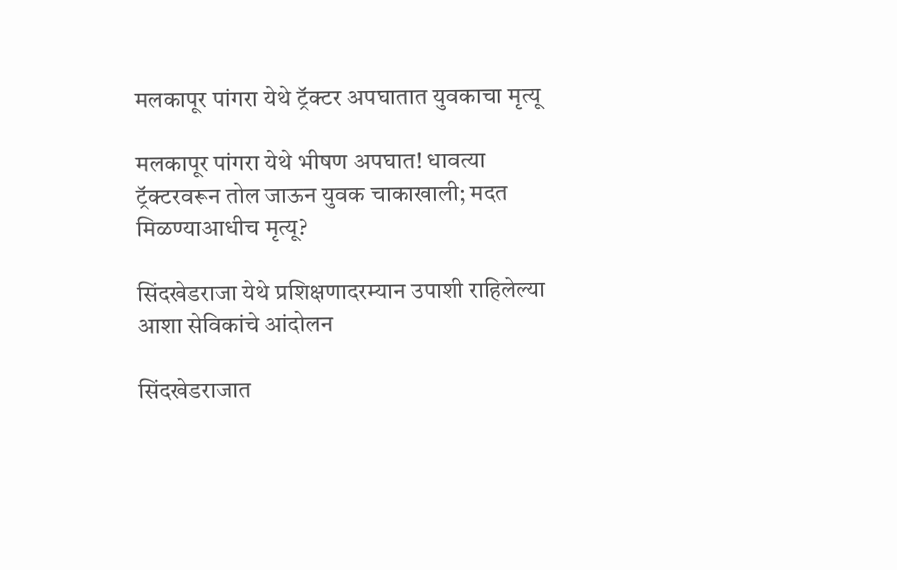मलकापूर पांगरा येथे ट्रॅक्टर अपघातात युवकाचा मृत्यू

मलकापूर पांगरा येथे भीषण अपघात! धावत्या ट्रॅक्टरवरून तोल जाऊन युवक चाकाखाली; मदत मिळण्याआधीच मृत्यू?

सिंदखेडराजा येथे प्रशिक्षणादरम्यान उपाशी राहिलेल्या आशा सेविकांचे आंदोलन

सिंदखेडराजात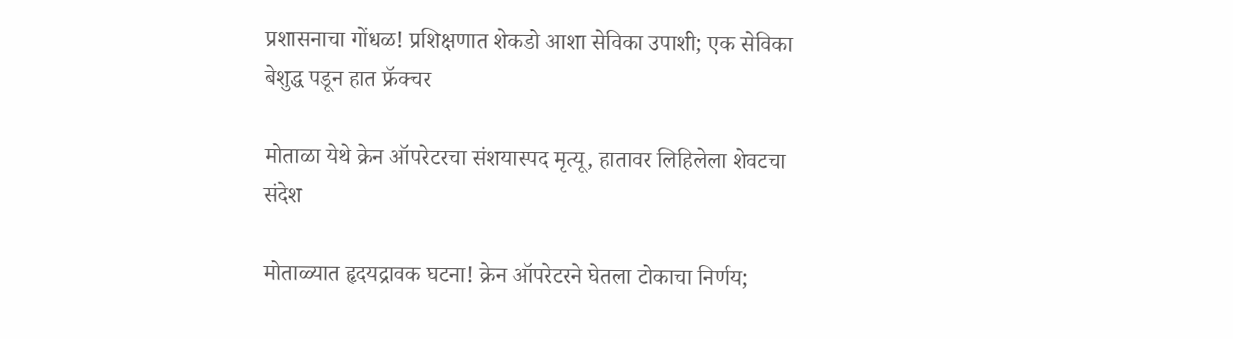प्रशासनाचा गोंधळ! प्रशिक्षणात शेकडो आशा सेविका उपाशी; एक सेविका बेशुद्ध पडून हात फ्रॅक्चर

मोताळा येथे क्रेन ऑपरेटरचा संशयास्पद मृत्यू, हातावर लिहिलेला शेवटचा संदेश

मोताळ्यात हृदयद्रावक घटना! क्रेन ऑपरेटरने घेतला टोकाचा निर्णय;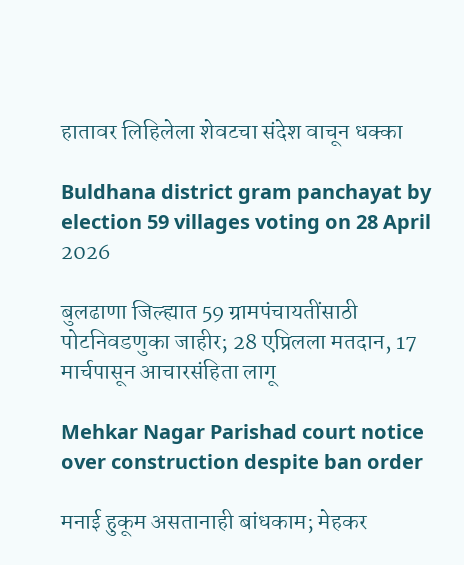हातावर लिहिलेला शेवटचा संदेश वाचून धक्का

Buldhana district gram panchayat by election 59 villages voting on 28 April 2026

बुलढाणा जिल्ह्यात 59 ग्रामपंचायतींसाठी पोटनिवडणुका जाहीर; 28 एप्रिलला मतदान, 17 मार्चपासून आचारसंहिता लागू

Mehkar Nagar Parishad court notice over construction despite ban order

मनाई हुकूम असतानाही बांधकाम; मेहकर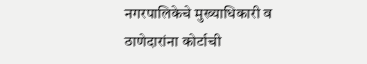नगरपालिकेचे मुख्याधिकारी व ठाणेदारांना कोर्टाची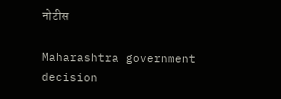नोटीस

Maharashtra government decision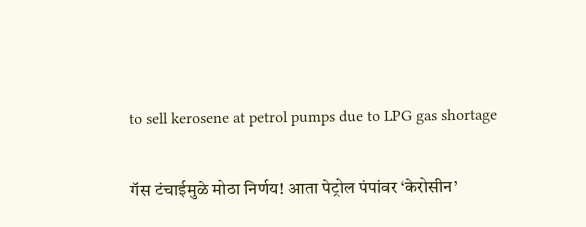to sell kerosene at petrol pumps due to LPG gas shortage

गॅस टंचाईमुळे मोठा निर्णय! आता पेट्रोल पंपांवर ‘केरोसीन’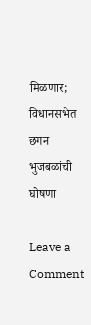मिळणार; विधानसभेत छगन भुजबळांची घोषणा

Leave a Comment